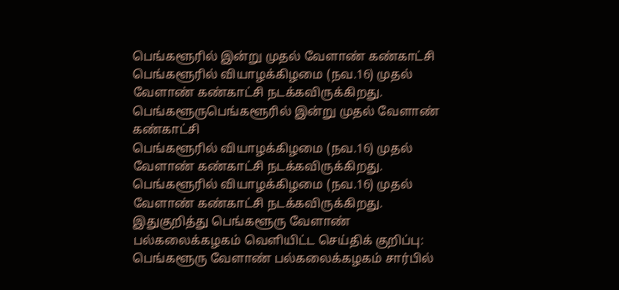பெங்களூரில் இன்று முதல் வேளாண் கண்காட்சி
பெங்களூரில் வியாழக்கிழமை (நவ.16) முதல் வேளாண் கண்காட்சி நடக்கவிருக்கிறது.
பெங்களூருபெங்களூரில் இன்று முதல் வேளாண் கண்காட்சி
பெங்களூரில் வியாழக்கிழமை (நவ.16) முதல் வேளாண் கண்காட்சி நடக்கவிருக்கிறது.
பெங்களூரில் வியாழக்கிழமை (நவ.16) முதல் வேளாண் கண்காட்சி நடக்கவிருக்கிறது.
இதுகுறித்து பெங்களூரு வேளாண் பல்கலைக்கழகம் வெளியிட்ட செய்திக் குறிப்பு: பெங்களூரு வேளாண் பல்கலைக்கழகம் சார்பில்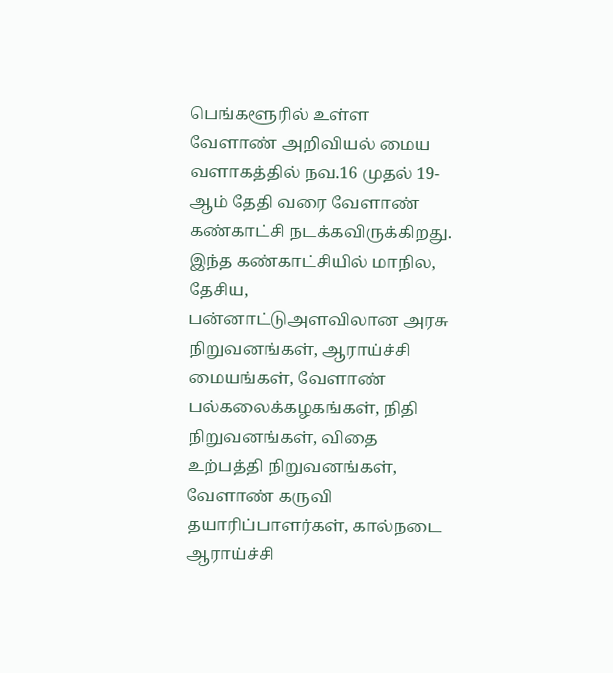பெங்களூரில் உள்ள வேளாண் அறிவியல் மைய வளாகத்தில் நவ.16 முதல் 19-ஆம் தேதி வரை வேளாண் கண்காட்சி நடக்கவிருக்கிறது. இந்த கண்காட்சியில் மாநில, தேசிய, பன்னாட்டுஅளவிலான அரசு நிறுவனங்கள், ஆராய்ச்சி மையங்கள், வேளாண் பல்கலைக்கழகங்கள், நிதி நிறுவனங்கள், விதை உற்பத்தி நிறுவனங்கள், வேளாண் கருவி தயாரிப்பாளர்கள், கால்நடை ஆராய்ச்சி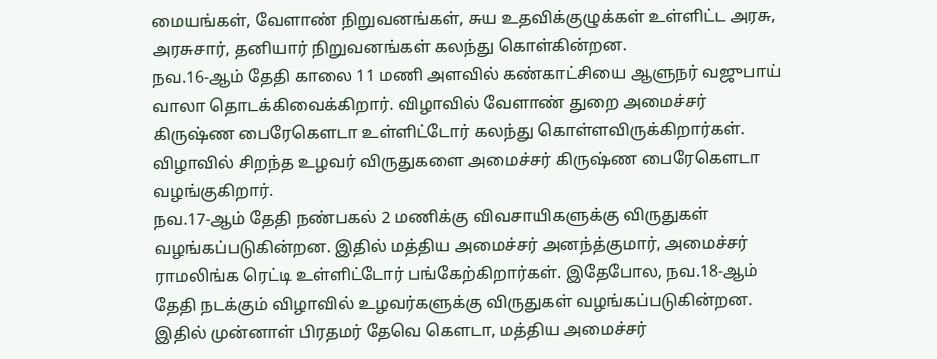மையங்கள், வேளாண் நிறுவனங்கள், சுய உதவிக்குழுக்கள் உள்ளிட்ட அரசு, அரசுசார், தனியார் நிறுவனங்கள் கலந்து கொள்கின்றன.
நவ.16-ஆம் தேதி காலை 11 மணி அளவில் கண்காட்சியை ஆளுநர் வஜுபாய் வாலா தொடக்கிவைக்கிறார். விழாவில் வேளாண் துறை அமைச்சர் கிருஷ்ண பைரேகெளடா உள்ளிட்டோர் கலந்து கொள்ளவிருக்கிறார்கள். விழாவில் சிறந்த உழவர் விருதுகளை அமைச்சர் கிருஷ்ண பைரேகெளடா வழங்குகிறார்.
நவ.17-ஆம் தேதி நண்பகல் 2 மணிக்கு விவசாயிகளுக்கு விருதுகள் வழங்கப்படுகின்றன. இதில் மத்திய அமைச்சர் அனந்த்குமார், அமைச்சர் ராமலிங்க ரெட்டி உள்ளிட்டோர் பங்கேற்கிறார்கள். இதேபோல, நவ.18-ஆம் தேதி நடக்கும் விழாவில் உழவர்களுக்கு விருதுகள் வழங்கப்படுகின்றன. இதில் முன்னாள் பிரதமர் தேவெ கெளடா, மத்திய அமைச்சர்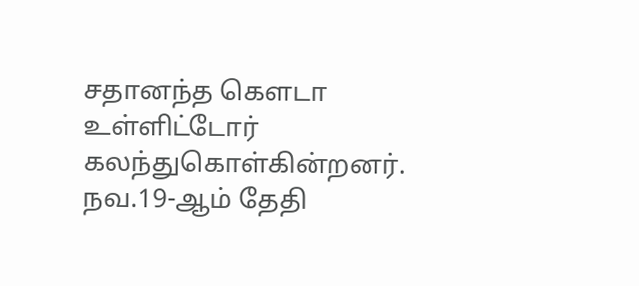சதானந்த கெளடா உள்ளிட்டோர் கலந்துகொள்கின்றனர்.
நவ.19-ஆம் தேதி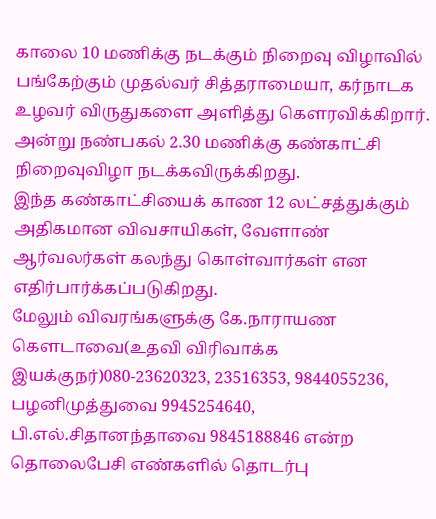காலை 10 மணிக்கு நடக்கும் நிறைவு விழாவில் பங்கேற்கும் முதல்வர் சித்தராமையா, கர்நாடக உழவர் விருதுகளை அளித்து கெளரவிக்கிறார். அன்று நண்பகல் 2.30 மணிக்கு கண்காட்சி நிறைவுவிழா நடக்கவிருக்கிறது.
இந்த கண்காட்சியைக் காண 12 லட்சத்துக்கும் அதிகமான விவசாயிகள், வேளாண் ஆர்வலர்கள் கலந்து கொள்வார்கள் என எதிர்பார்க்கப்படுகிறது.
மேலும் விவரங்களுக்கு கே.நாராயண கெளடாவை(உதவி விரிவாக்க இயக்குநர்)080-23620323, 23516353, 9844055236, பழனிமுத்துவை 9945254640, பி.எல்.சிதானந்தாவை 9845188846 என்ற தொலைபேசி எண்களில் தொடர்பு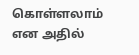கொள்ளலாம் என அதில்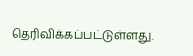தெரிவிக்கப்பட்டுள்ளது.